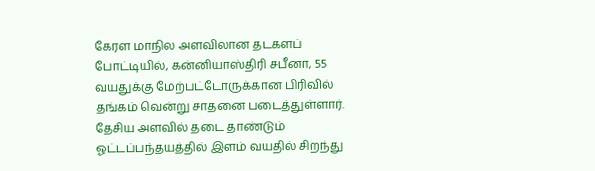கேரள மாநில அளவிலான தடகளப் போட்டியில், கன்னியாஸ்திரி சபீனா, 55 வயதுக்கு மேற்பட்டோருக்கான பிரிவில் தங்கம் வென்று சாதனை படைத்துள்ளார்.
தேசிய அளவில் தடை தாண்டும் ஓட்டப்பந்தயத்தில் இளம் வயதில் சிறந்து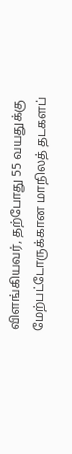விளங்கியவர், தற்போது 55 வயதுக்கு மேற்பட்டோருக்கான மாநிலத் தடகளப்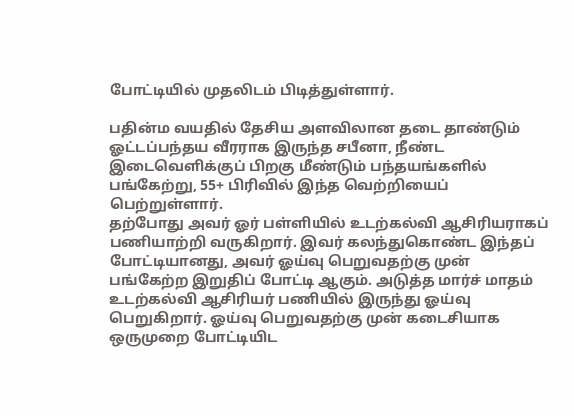போட்டியில் முதலிடம் பிடித்துள்ளார்.

பதின்ம வயதில் தேசிய அளவிலான தடை தாண்டும் ஓட்டப்பந்தய வீரராக இருந்த சபீனா, நீண்ட இடைவெளிக்குப் பிறகு மீண்டும் பந்தயங்களில் பங்கேற்று, 55+ பிரிவில் இந்த வெற்றியைப் பெற்றுள்ளார்.
தற்போது அவர் ஓர் பள்ளியில் உடற்கல்வி ஆசிரியராகப் பணியாற்றி வருகிறார். இவர் கலந்துகொண்ட இந்தப் போட்டியானது, அவர் ஓய்வு பெறுவதற்கு முன் பங்கேற்ற இறுதிப் போட்டி ஆகும். அடுத்த மார்ச் மாதம் உடற்கல்வி ஆசிரியர் பணியில் இருந்து ஓய்வு பெறுகிறார். ஓய்வு பெறுவதற்கு முன் கடைசியாக ஒருமுறை போட்டியிட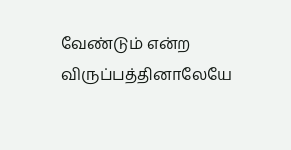வேண்டும் என்ற விருப்பத்தினாலேயே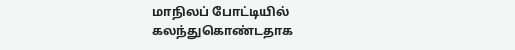மாநிலப் போட்டியில் கலந்துகொண்டதாக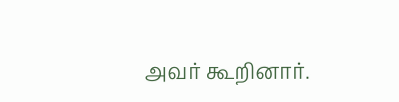அவர் கூறினார்.